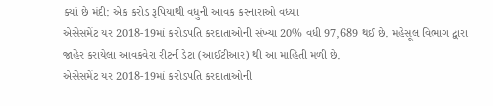ક્યાં છે મંદી: એક કરોડ રૂપિયાથી વધુની આવક કરનારાઓ વધ્યા
એસેસમેંટ યર 2018-19માં કરોડપતિ કરદાતાઓની સંખ્યા 20% વધી 97,689 થઈ છે. મહેસૂલ વિભાગ દ્વારા જાહેર કરાયેલા આવકવેરા રીટર્ન ડેટા (આઈટીઆર) થી આ માહિતી મળી છે.
એસેસમેંટ યર 2018-19માં કરોડપતિ કરદાતાઓની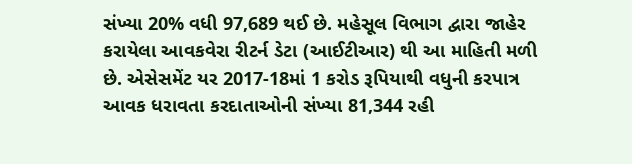સંખ્યા 20% વધી 97,689 થઈ છે. મહેસૂલ વિભાગ દ્વારા જાહેર કરાયેલા આવકવેરા રીટર્ન ડેટા (આઈટીઆર) થી આ માહિતી મળી છે. એસેસમેંટ યર 2017-18માં 1 કરોડ રૂપિયાથી વધુની કરપાત્ર આવક ધરાવતા કરદાતાઓની સંખ્યા 81,344 રહી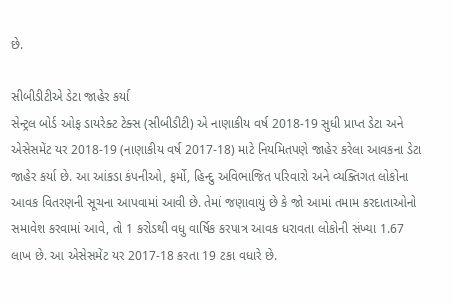છે.

સીબીડીટીએ ડેટા જાહેર કર્યા
સેન્ટ્રલ બોર્ડ ઓફ ડાયરેક્ટ ટેક્સ (સીબીડીટી) એ નાણાકીય વર્ષ 2018-19 સુધી પ્રાપ્ત ડેટા અને એસેસમેંટ યર 2018-19 (નાણાકીય વર્ષ 2017-18) માટે નિયમિતપણે જાહેર કરેલા આવકના ડેટા જાહેર કર્યા છે. આ આંકડા કંપનીઓ, ફર્મો, હિન્દુ અવિભાજિત પરિવારો અને વ્યક્તિગત લોકોના આવક વિતરણની સૂચના આપવામાં આવી છે. તેમાં જણાવાયું છે કે જો આમાં તમામ કરદાતાઓનો સમાવેશ કરવામાં આવે, તો 1 કરોડથી વધુ વાર્ષિક કરપાત્ર આવક ધરાવતા લોકોની સંખ્યા 1.67 લાખ છે. આ એસેસમેંટ યર 2017-18 કરતા 19 ટકા વધારે છે.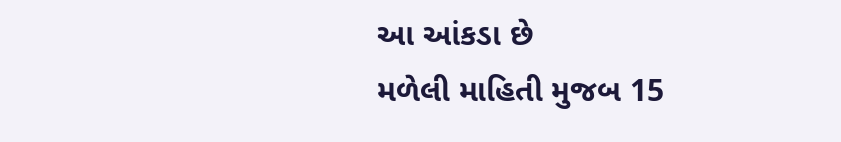આ આંકડા છે
મળેલી માહિતી મુજબ 15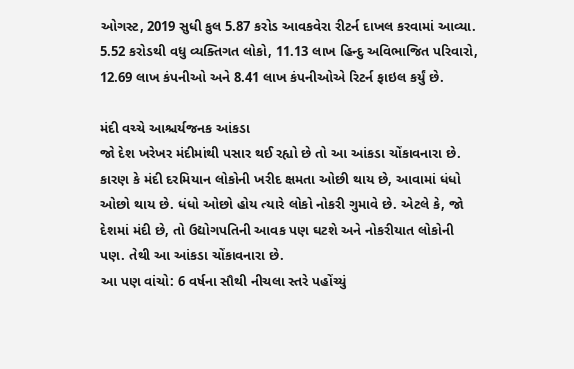ઓગસ્ટ, 2019 સુધી કુલ 5.87 કરોડ આવકવેરા રીટર્ન દાખલ કરવામાં આવ્યા. 5.52 કરોડથી વધુ વ્યક્તિગત લોકો, 11.13 લાખ હિન્દુ અવિભાજિત પરિવારો, 12.69 લાખ કંપનીઓ અને 8.41 લાખ કંપનીઓએ રિટર્ન ફાઇલ કર્યું છે.

મંદી વચ્ચે આશ્ચર્યજનક આંકડા
જો દેશ ખરેખર મંદીમાંથી પસાર થઈ રહ્યો છે તો આ આંકડા ચોંકાવનારા છે. કારણ કે મંદી દરમિયાન લોકોની ખરીદ ક્ષમતા ઓછી થાય છે, આવામાં ધંધો ઓછો થાય છે. ધંધો ઓછો હોય ત્યારે લોકો નોકરી ગુમાવે છે. એટલે કે, જો દેશમાં મંદી છે, તો ઉદ્યોગપતિની આવક પણ ઘટશે અને નોકરીયાત લોકોની પણ. તેથી આ આંકડા ચોંકાવનારા છે.
આ પણ વાંચો: 6 વર્ષના સૌથી નીચલા સ્તરે પહોંચ્યું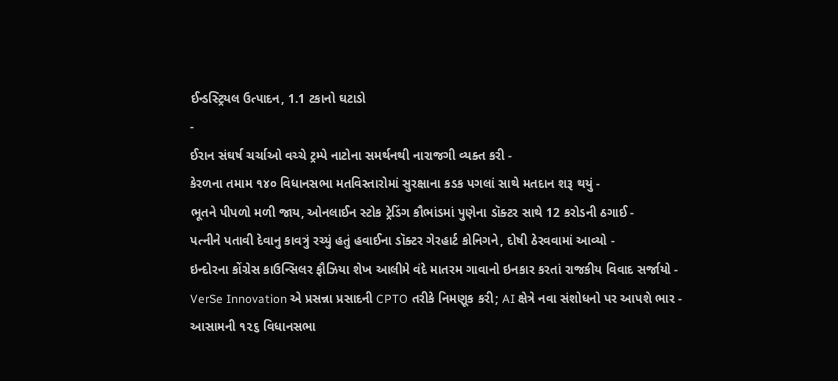ઈન્ડસ્ટ્રિયલ ઉત્પાદન, 1.1 ટકાનો ઘટાડો
-
ઈરાન સંઘર્ષ ચર્ચાઓ વચ્ચે ટ્રમ્પે નાટોના સમર્થનથી નારાજગી વ્યક્ત કરી -
કેરળના તમામ ૧૪૦ વિધાનસભા મતવિસ્તારોમાં સુરક્ષાના કડક પગલાં સાથે મતદાન શરૂ થયું -
ભૂતને પીપળો મળી જાય, ઓનલાઈન સ્ટોક ટ્રેડિંગ કૌભાંડમાં પુણેના ડૉક્ટર સાથે 12 કરોડની ઠગાઈ -
પત્નીને પતાવી દેવાનુ કાવત્રું રચ્યું હતું હવાઈના ડૉક્ટર ગેરહાર્ટ કોનિગને, દોષી ઠેરવવામાં આવ્યો -
ઇન્દોરના કોંગ્રેસ કાઉન્સિલર ફૌઝિયા શેખ આલીમે વંદે માતરમ ગાવાનો ઇનકાર કરતાં રાજકીય વિવાદ સર્જાયો -
VerSe Innovation એ પ્રસન્ના પ્રસાદની CPTO તરીકે નિમણૂક કરી; AI ક્ષેત્રે નવા સંશોધનો પર આપશે ભાર -
આસામની ૧૨૬ વિધાનસભા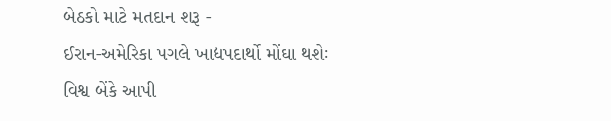બેઠકો માટે મતદાન શરૂ -
ઈરાન-અમેરિકા પગલે ખાદ્યપદાર્થો મોંઘા થશેઃ વિશ્વ બેંકે આપી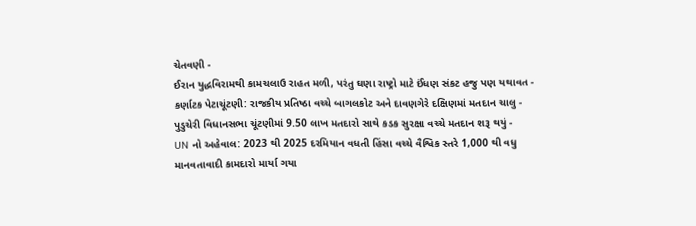ચેતવણી -
ઈરાન યુદ્ધવિરામથી કામચલાઉ રાહત મળી, પરંતુ ઘણા રાષ્ટ્રો માટે ઈંધણ સંકટ હજુ પણ યથાવત -
કર્ણાટક પેટાચૂંટણી: રાજકીય પ્રતિષ્ઠા વચ્ચે બાગલકોટ અને દાવણગેરે દક્ષિણમાં મતદાન ચાલુ -
પુડુચેરી વિધાનસભા ચૂંટણીમાં 9.50 લાખ મતદારો સાથે કડક સુરક્ષા વચ્ચે મતદાન શરૂ થયું -
UN નો અહેવાલ: 2023 થી 2025 દરમિયાન વધતી હિંસા વચ્ચે વૈશ્વિક સ્તરે 1,000 થી વધુ માનવતાવાદી કામદારો માર્યા ગયા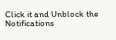Click it and Unblock the Notifications